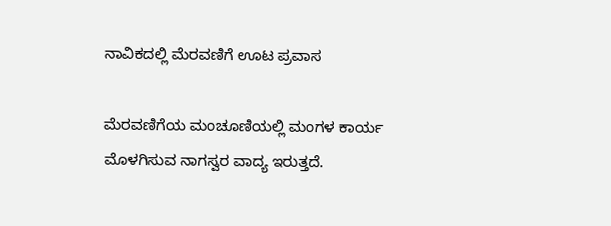ನಾವಿಕದಲ್ಲಿ ಮೆರವಣಿಗೆ ಊಟ ಪ್ರವಾಸ

ಮೆರವಣಿಗೆಯ ಮಂಚೂಣಿಯಲ್ಲಿ ಮಂಗಳ ಕಾರ್ಯ ಮೊಳಗಿಸುವ ನಾಗಸ್ವರ ವಾದ್ಯ ಇರುತ್ತದೆ.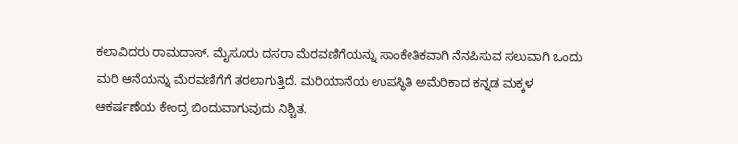ಕಲಾವಿದರು ರಾಮದಾಸ್. ಮೈಸೂರು ದಸರಾ ಮೆರವಣಿಗೆಯನ್ನು ಸಾಂಕೇತಿಕವಾಗಿ ನೆನಪಿಸುವ ಸಲುವಾಗಿ ಒಂದು ಮರಿ ಆನೆಯನ್ನು ಮೆರವಣಿಗೆಗೆ ತರಲಾಗುತ್ತಿದೆ. ಮರಿಯಾನೆಯ ಉಪಸ್ಥಿತಿ ಅಮೆರಿಕಾದ ಕನ್ನಡ ಮಕ್ಕಳ ಆಕರ್ಷಣೆಯ ಕೇಂದ್ರ ಬಿಂದುವಾಗುವುದು ನಿಶ್ಚಿತ.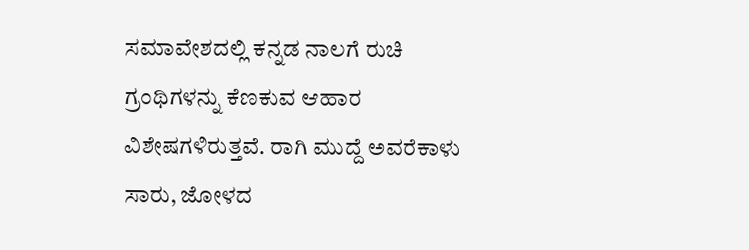ಸಮಾವೇಶದಲ್ಲಿ ಕನ್ನಡ ನಾಲಗೆ ರುಚಿ ಗ್ರಂಥಿಗಳನ್ನು ಕೆಣಕುವ ಆಹಾರ ವಿಶೇಷಗಳಿರುತ್ತವೆ. ರಾಗಿ ಮುದ್ದೆ ಅವರೆಕಾಳು ಸಾರು, ಜೋಳದ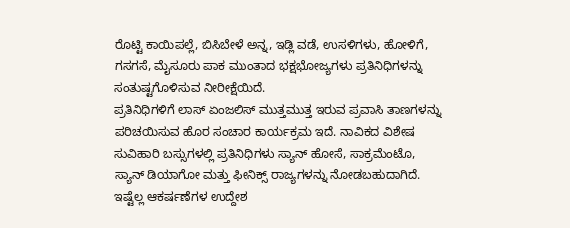ರೊಟ್ಟಿ ಕಾಯಿಪಲ್ಲೆ, ಬಿಸಿಬೇಳೆ ಅನ್ನ, ಇಡ್ಲಿ ವಡೆ, ಉಸಳಿಗಳು, ಹೋಳಿಗೆ, ಗಸಗಸೆ, ಮೈಸೂರು ಪಾಕ ಮುಂತಾದ ಭಕ್ಷಭೋಜ್ಯಗಳು ಪ್ರತಿನಿಧಿಗಳನ್ನು ಸಂತುಷ್ಟಗೊಳಿಸುವ ನೀರೀಕ್ಷೆಯಿದೆ.
ಪ್ರತಿನಿಧಿಗಳಿಗೆ ಲಾಸ್ ಏಂಜಲಿಸ್ ಮುತ್ತಮುತ್ತ ಇರುವ ಪ್ರವಾಸಿ ತಾಣಗಳನ್ನು ಪರಿಚಯಿಸುವ ಹೊರ ಸಂಚಾರ ಕಾರ್ಯಕ್ರಮ ಇದೆ. ನಾವಿಕದ ವಿಶೇಷ ಸುವಿಹಾರಿ ಬಸ್ಸುಗಳಲ್ಲಿ ಪ್ರತಿನಿಧಿಗಳು ಸ್ಯಾನ್ ಹೋಸೆ, ಸಾಕ್ರಮೆಂಟೊ, ಸ್ಯಾನ್ ಡಿಯಾಗೋ ಮತ್ತು ಫೀನಿಕ್ಸ್ ರಾಜ್ಯಗಳನ್ನು ನೋಡಬಹುದಾಗಿದೆ.
ಇಷ್ಟೆಲ್ಲ ಆಕರ್ಷಣೆಗಳ ಉದ್ದೇಶ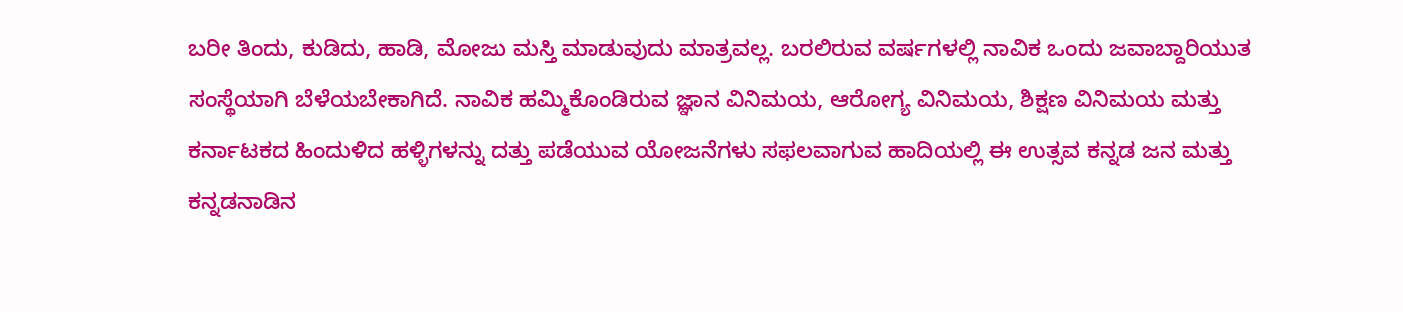ಬರೀ ತಿಂದು, ಕುಡಿದು, ಹಾಡಿ, ಮೋಜು ಮಸ್ತಿ ಮಾಡುವುದು ಮಾತ್ರವಲ್ಲ. ಬರಲಿರುವ ವರ್ಷಗಳಲ್ಲಿ ನಾವಿಕ ಒಂದು ಜವಾಬ್ದಾರಿಯುತ ಸಂಸ್ಥೆಯಾಗಿ ಬೆಳೆಯಬೇಕಾಗಿದೆ. ನಾವಿಕ ಹಮ್ಮಿಕೊಂಡಿರುವ ಜ್ಞಾನ ವಿನಿಮಯ, ಆರೋಗ್ಯ ವಿನಿಮಯ, ಶಿಕ್ಷಣ ವಿನಿಮಯ ಮತ್ತು ಕರ್ನಾಟಕದ ಹಿಂದುಳಿದ ಹಳ್ಳಿಗಳನ್ನು ದತ್ತು ಪಡೆಯುವ ಯೋಜನೆಗಳು ಸಫಲವಾಗುವ ಹಾದಿಯಲ್ಲಿ ಈ ಉತ್ಸವ ಕನ್ನಡ ಜನ ಮತ್ತು ಕನ್ನಡನಾಡಿನ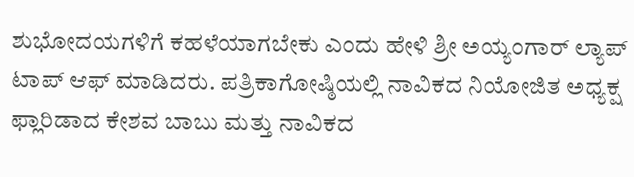ಶುಭೋದಯಗಳಿಗೆ ಕಹಳೆಯಾಗಬೇಕು ಎಂದು ಹೇಳಿ ಶ್ರೀ ಅಯ್ಯಂಗಾರ್ ಲ್ಯಾಪ್ ಟಾಪ್ ಆಫ್ ಮಾಡಿದರು. ಪತ್ರಿಕಾಗೋಷ್ಠಿಯಲ್ಲಿ ನಾವಿಕದ ನಿಯೋಜಿತ ಅಧ್ಯಕ್ಷ ಫ್ಲಾರಿಡಾದ ಕೇಶವ ಬಾಬು ಮತ್ತು ನಾವಿಕದ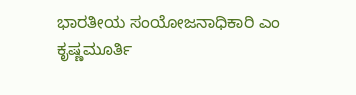ಭಾರತೀಯ ಸಂಯೋಜನಾಧಿಕಾರಿ ಎಂ ಕೃಷ್ಣಮೂರ್ತಿ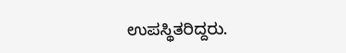ಉಪಸ್ಥಿತರಿದ್ದರು.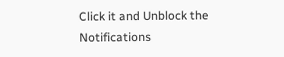Click it and Unblock the Notifications